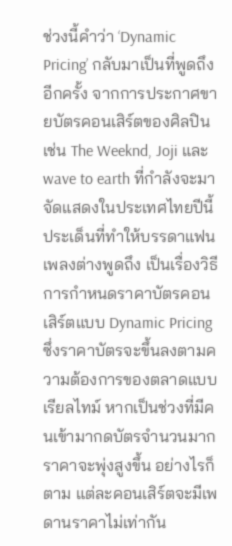ช่วงนี้คำว่า ‘Dynamic Pricing’ กลับมาเป็นที่พูดถึงอีกครั้ง จากการประกาศขายบัตรคอนเสิร์ตของศิลปิน เช่น The Weeknd, Joji และ wave to earth ที่กำลังจะมาจัดแสดงในประเทศไทยปีนี้ ประเด็นที่ทำให้บรรดาแฟนเพลงต่างพูดถึง เป็นเรื่องวิธีการกำหนดราคาบัตรคอนเสิร์ตแบบ Dynamic Pricing ซึ่งราคาบัตรจะขึ้นลงตามความต้องการของตลาดแบบเรียลไทม์ หากเป็นช่วงที่มีคนเข้ามากดบัตรจำนวนมาก ราคาจะพุ่งสูงขึ้น อย่างไรก็ตาม แต่ละคอนเสิร์ตจะมีเพดานราคาไม่เท่ากัน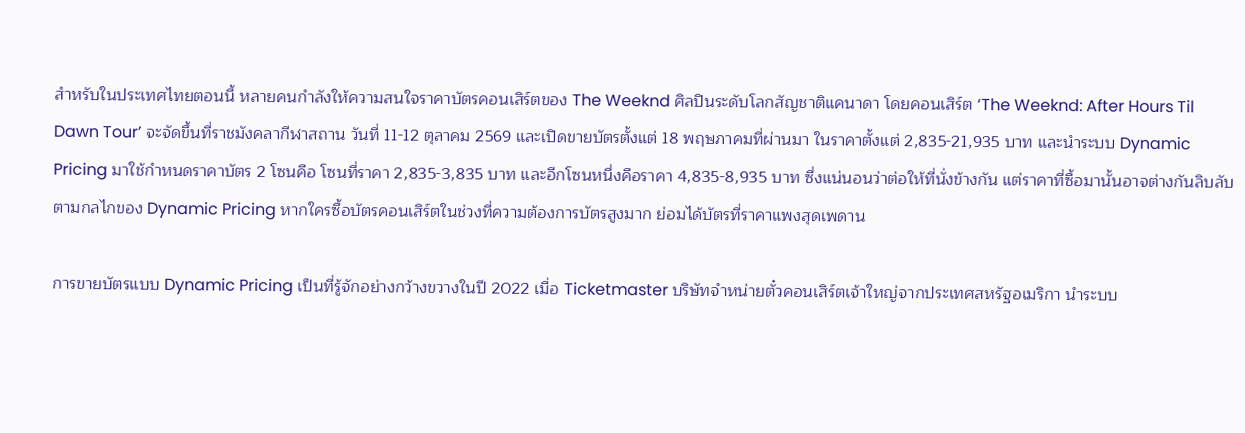สำหรับในประเทศไทยตอนนี้ หลายคนกำลังให้ความสนใจราคาบัตรคอนเสิร์ตของ The Weeknd ศิลปินระดับโลกสัญชาติแคนาดา โดยคอนเสิร์ต ‘The Weeknd: After Hours Til Dawn Tour’ จะจัดขึ้นที่ราชมังคลากีฬาสถาน วันที่ 11-12 ตุลาคม 2569 และเปิดขายบัตรตั้งแต่ 18 พฤษภาคมที่ผ่านมา ในราคาตั้งแต่ 2,835-21,935 บาท และนำระบบ Dynamic Pricing มาใช้กำหนดราคาบัตร 2 โซนคือ โซนที่ราคา 2,835-3,835 บาท และอีกโซนหนึ่งคือราคา 4,835-8,935 บาท ซึ่งแน่นอนว่าต่อให้ที่นั่งข้างกัน แต่ราคาที่ซื้อมานั้นอาจต่างกันลิบลับตามกลไกของ Dynamic Pricing หากใครซื้อบัตรคอนเสิร์ตในช่วงที่ความต้องการบัตรสูงมาก ย่อมได้บัตรที่ราคาแพงสุดเพดาน

การขายบัตรแบบ Dynamic Pricing เป็นที่รู้จักอย่างกว้างขวางในปี 2022 เมื่อ Ticketmaster บริษัทจำหน่ายตั๋วคอนเสิร์ตเจ้าใหญ่จากประเทศสหรัฐอเมริกา นำระบบ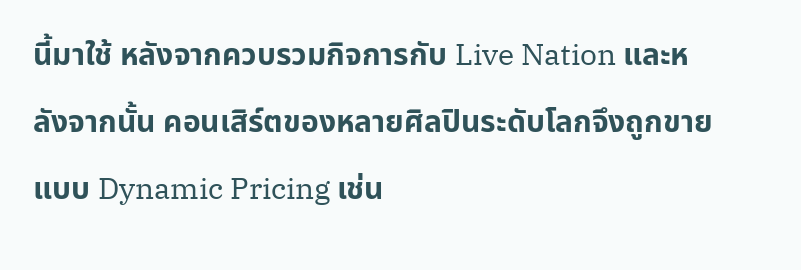นี้มาใช้ หลังจากควบรวมกิจการกับ Live Nation และหลังจากนั้น คอนเสิร์ตของหลายศิลปินระดับโลกจึงถูกขายแบบ Dynamic Pricing เช่น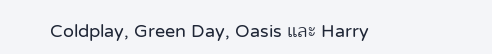Coldplay, Green Day, Oasis และ Harry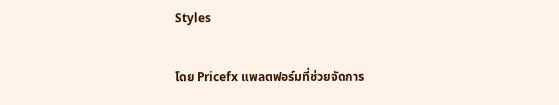Styles

โดย Pricefx แพลตฟอร์มที่ช่วยจัดการ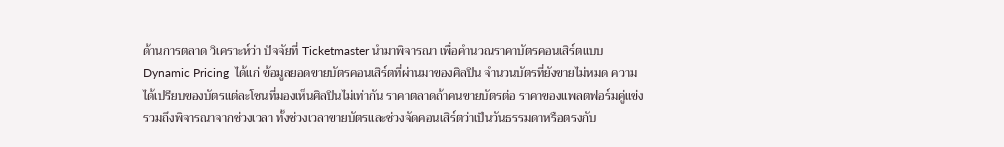ด้านการตลาด วิเคราะห์ว่า ปัจจัยที่ Ticketmaster นำมาพิจารณา เพื่อคำนวณราคาบัตรคอนเสิร์ตแบบ Dynamic Pricing  ได้แก่ ข้อมูลยอดขายบัตรคอนเสิร์ตที่ผ่านมาของศิลปิน จำนวนบัตรที่ยังขายไม่หมด ความได้เปรียบของบัตรแต่ละโซนที่มองเห็นศิลปินไม่เท่ากัน ราคาตลาดถ้าคนขายบัตรต่อ ราคาของแพลตฟอร์มคู่แข่ง รวมถึงพิจารณาจากช่วงเวลา ทั้งช่วงเวลาขายบัตรและช่วงจัดคอนเสิร์ตว่าเป็นวันธรรมดาหรือตรงกับ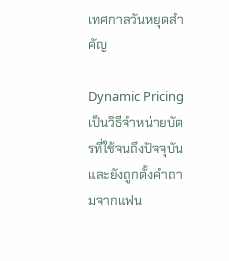เทศกาลวันหยุดสำคัญ

Dynamic Pricing เป็นวิธีจำหน่ายบัตรที่ใช้จนถึงปัจจุบัน และยังถูกตั้งคำถามจากแฟน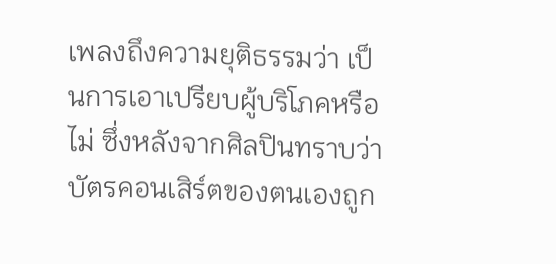เพลงถึงความยุติธรรมว่า เป็นการเอาเปรียบผู้บริโภคหรือไม่ ซึ่งหลังจากศิลปินทราบว่าบัตรคอนเสิร์ตของตนเองถูก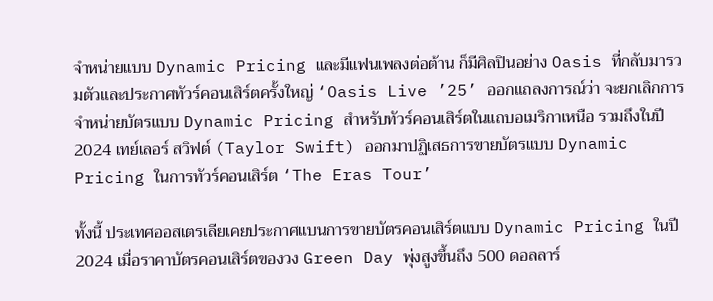จำหน่ายแบบ Dynamic Pricing และมีแฟนเพลงต่อต้าน ก็มีศิลปินอย่าง Oasis ที่กลับมารวมตัวและประกาศทัวร์คอนเสิร์ตครั้งใหญ่ ‘Oasis Live ’25’ ออกแถลงการณ์ว่า จะยกเลิกการจำหน่ายบัตรแบบ Dynamic Pricing สำหรับทัวร์คอนเสิร์ตในแถบอเมริกาเหนือ รวมถึงในปี 2024 เทย์เลอร์ สวิฟต์ (Taylor Swift) ออกมาปฏิเสธการขายบัตรแบบ Dynamic Pricing ในการทัวร์คอนเสิร์ต ‘The Eras Tour’

ทั้งนี้ ประเทศออสเตรเลียเคยประกาศแบนการขายบัตรคอนเสิร์ตแบบ Dynamic Pricing ในปี 2024 เมื่อราคาบัตรคอนเสิร์ตของวง Green Day พุ่งสูงขึ้นถึง 500 ดอลลาร์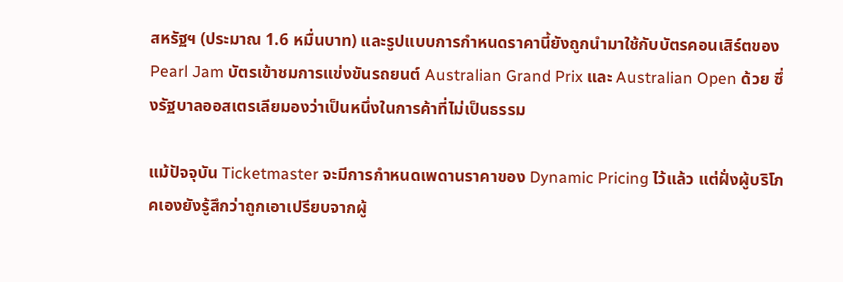สหรัฐฯ (ประมาณ 1.6 หมื่นบาท) และรูปแบบการกำหนดราคานี้ยังถูกนำมาใช้กับบัตรคอนเสิร์ตของ Pearl Jam บัตรเข้าชมการแข่งขันรถยนต์ Australian Grand Prix และ Australian Open ด้วย ซึ่งรัฐบาลออสเตรเลียมองว่าเป็นหนึ่งในการค้าที่ไม่เป็นธรรม

แม้ปัจจุบัน Ticketmaster จะมีการกำหนดเพดานราคาของ Dynamic Pricing ไว้แล้ว แต่ฝั่งผู้บริโภคเองยังรู้สึกว่าถูกเอาเปรียบจากผู้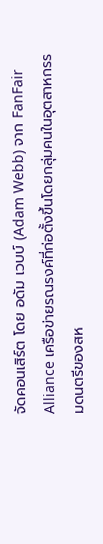จัดคอนเสิร์ต โดย อดัม เวบบ์ (Adam Webb) จาก FanFair Alliance เครือข่ายรณรงค์ที่ก่อตั้งขึ้นโดยกลุ่มคนในอุตสาหกรรมดนตรีของสห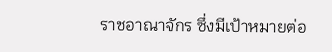ราชอาณาจักร ซึ่งมีเป้าหมายต่อ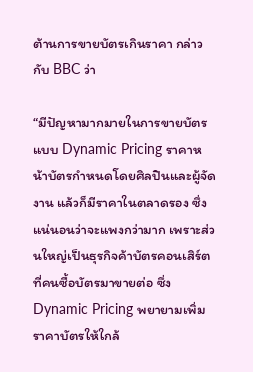ต้านการขายบัตรเกินราคา กล่าวกับ BBC ว่า

“มีปัญหามากมายในการขายบัตรแบบ Dynamic Pricing ราคาหน้าบัตรกำหนดโดยศิลปินและผู้จัดงาน แล้วก็มีราคาในตลาดรอง ซึ่งแน่นอนว่าจะแพงกว่ามาก เพราะส่วนใหญ่เป็นธุรกิจค้าบัตรคอนเสิร์ตที่คนซื้อบัตรมาขายต่อ ซึ่ง Dynamic Pricing พยายามเพิ่มราคาบัตรให้ใกล้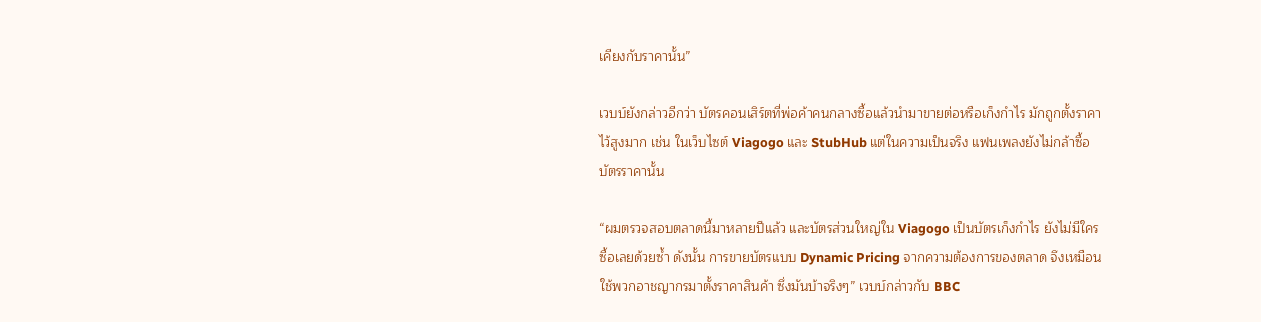เคียงกับราคานั้น”

เวบบ์ยังกล่าวอีกว่า บัตรคอนเสิร์ตที่พ่อค้าคนกลางซื้อแล้วนำมาขายต่อหรือเก็งกำไร มักถูกตั้งราคาไว้สูงมาก เช่น ในเว็บไซต์ Viagogo และ StubHub แต่ในความเป็นจริง แฟนเพลงยังไม่กล้าซื้อบัตรราคานั้น

“ผมตรวจสอบตลาดนี้มาหลายปีแล้ว และบัตรส่วนใหญ่ใน Viagogo เป็นบัตรเก็งกำไร ยังไม่มีใครซื้อเลยด้วยซ้ำ ดังนั้น การขายบัตรแบบ Dynamic Pricing จากความต้องการของตลาด จึงเหมือนใช้พวกอาชญากรมาตั้งราคาสินค้า ซึ่งมันบ้าจริงๆ” เวบบ์กล่าวกับ BBC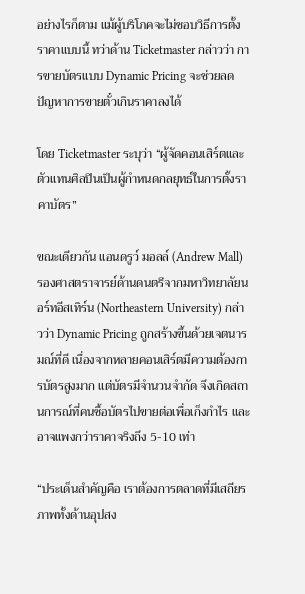อย่างไรก็ตาม แม้ผู้บริโภคจะไม่ชอบวิธีการตั้งราคาแบบนี้ ทว่าด้าน Ticketmaster กล่าวว่า การขายบัตรแบบ Dynamic Pricing จะช่วยลดปัญหาการขายตั๋วเกินราคาลงได้

โดย Ticketmaster ระบุว่า “ผู้จัดคอนเสิร์ตและตัวแทนศิลปินเป็นผู้กำหนดกลยุทธ์ในการตั้งราคาบัตร”

ขณะเดียวกัน แอนดรูว์ มอลล์ (Andrew Mall) รองศาสตราจารย์ด้านดนตรีจากมหาวิทยาลัยนอร์ทอีสเทิร์น (Northeastern University) กล่าวว่า Dynamic Pricing ถูกสร้างขึ้นด้วยเจตนารมณ์ที่ดี เนื่องจากหลายคอนเสิร์ตมีความต้องการบัตรสูงมาก แต่บัตรมีจำนวนจำกัด จึงเกิดสถานการณ์ที่คนซื้อบัตรไปขายต่อเพื่อเก็งกำไร และอาจแพงกว่าราคาจริงถึง 5-10 เท่า

“ประเด็นสำคัญคือ เราต้องการตลาดที่มีเสถียรภาพทั้งด้านอุปสง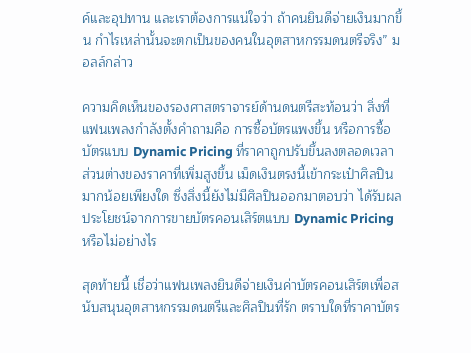ค์และอุปทาน และเราต้องการแน่ใจว่า ถ้าคนยินดีจ่ายเงินมากขึ้น กำไรเหล่านั้นจะตกเป็นของคนในอุตสาหกรรมดนตรีจริง” มอลล์กล่าว

ความคิดเห็นของรองศาสตราจารย์ด้านดนตรีสะท้อนว่า สิ่งที่แฟนเพลงกำลังตั้งคำถามคือ การซื้อบัตรแพงขึ้น หรือการซื้อบัตรแบบ Dynamic Pricing ที่ราคาถูกปรับขึ้นลงตลอดเวลา ส่วนต่างของราคาที่เพิ่มสูงขึ้น เม็ดเงินตรงนี้เข้ากระเป๋าศิลปินมากน้อยเพียงใด ซึ่งสิ่งนี้ยังไม่มีศิลปินออกมาตอบว่า ได้รับผลประโยชน์จากการขายบัตรคอนเสิร์ตแบบ Dynamic Pricing หรือไม่อย่างไร

สุดท้ายนี้ เชื่อว่าแฟนเพลงยินดีจ่ายเงินค่าบัตรคอนเสิร์ตเพื่อสนับสนุนอุตสาหกรรมดนตรีและศิลปินที่รัก ตราบใดที่ราคาบัตร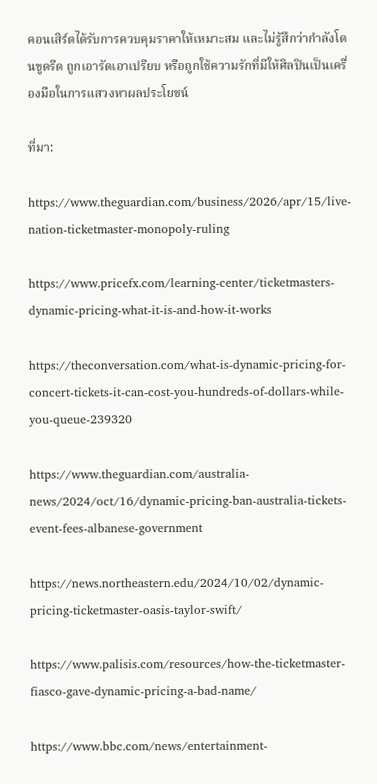คอนเสิร์ตได้รับการควบคุมราคาให้เหมาะสม และไม่รู้สึกว่ากำลังโดนขูดรีด ถูกเอารัดเอาเปรียบ หรือถูกใช้ความรักที่มีให้ศิลปินเป็นเครื่องมือในการแสวงหาผลประโยชน์

ที่มา:

https://www.theguardian.com/business/2026/apr/15/live-nation-ticketmaster-monopoly-ruling

https://www.pricefx.com/learning-center/ticketmasters-dynamic-pricing-what-it-is-and-how-it-works

https://theconversation.com/what-is-dynamic-pricing-for-concert-tickets-it-can-cost-you-hundreds-of-dollars-while-you-queue-239320

https://www.theguardian.com/australia-news/2024/oct/16/dynamic-pricing-ban-australia-tickets-event-fees-albanese-government

https://news.northeastern.edu/2024/10/02/dynamic-pricing-ticketmaster-oasis-taylor-swift/

https://www.palisis.com/resources/how-the-ticketmaster-fiasco-gave-dynamic-pricing-a-bad-name/

https://www.bbc.com/news/entertainment-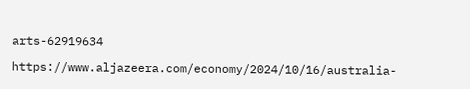arts-62919634

https://www.aljazeera.com/economy/2024/10/16/australia-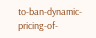to-ban-dynamic-pricing-of-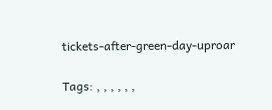tickets-after-green-day-uproar

Tags: , , , , , ,